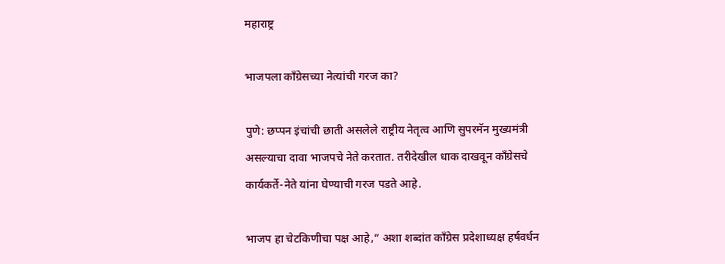महाराष्ट्र

भाजपला काँग्रेसच्या नेत्यांची गरज का?

पुणे: छप्पन इंचांची छाती असलेले राष्ट्रीय नेतृत्व आणि सुपरमॅन मुख्यमंत्री असल्याचा दावा भाजपचे नेते करतात. तरीदेखील धाक दाखवून काँग्रेसचे कार्यकर्ते-नेते यांना घेण्याची गरज पडते आहे.

भाजप हा चेटकिणीचा पक्ष आहे,” अशा शब्दांत काँग्रेस प्रदेशाध्यक्ष हर्षवर्धन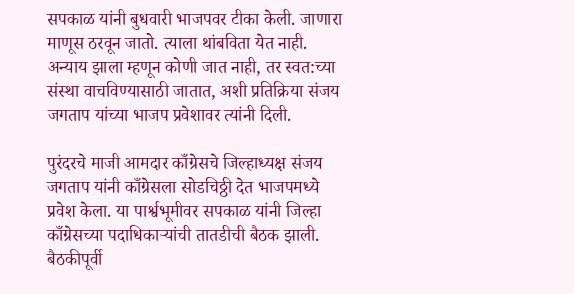सपकाळ यांनी बुधवारी भाजपवर टीका केली. जाणारा माणूस ठरवून जातो. त्याला थांबविता येत नाही. अन्याय झाला म्हणून कोणी जात नाही, तर स्वत:च्या संस्था वाचविण्यासाठी जातात, अशी प्रतिक्रिया संजय जगताप यांच्या भाजप प्रवेशावर त्यांनी दिली.

पुरंदरचे माजी आमदार काँग्रेसचे जिल्हाध्यक्ष संजय जगताप यांनी काँग्रेसला सोडचिठ्ठी देत भाजपमध्ये प्रवेश केला. या पार्श्वभूमीवर सपकाळ यांनी जिल्हा काँग्रेसच्या पदाधिकाऱ्यांची तातडीची बैठक झाली. बैठकीपूर्वी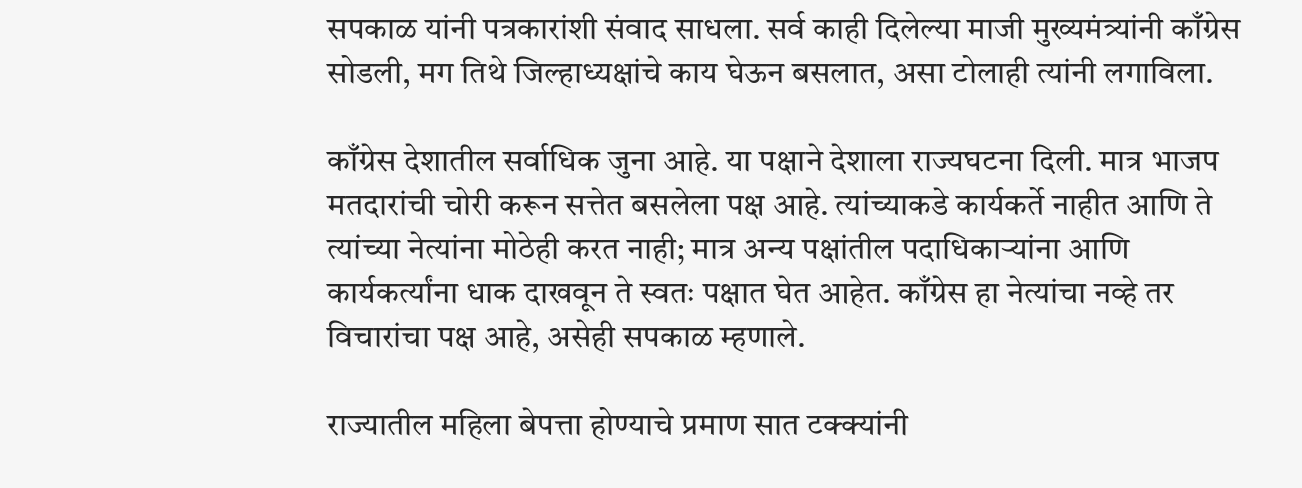सपकाळ यांनी पत्रकारांशी संवाद साधला. सर्व काही दिलेल्या माजी मुख्यमंत्र्यांनी काँग्रेस सोडली, मग तिथे जिल्हाध्यक्षांचे काय घेऊन बसलात, असा टोलाही त्यांनी लगाविला.

काँग्रेस देशातील सर्वाधिक जुना आहे. या पक्षाने देशाला राज्यघटना दिली. मात्र भाजप मतदारांची चोरी करून सत्तेत बसलेला पक्ष आहे. त्यांच्याकडे कार्यकर्ते नाहीत आणि ते त्यांच्या नेत्यांना मोठेही करत नाही; मात्र अन्य पक्षांतील पदाधिकाऱ्यांना आणि कार्यकर्त्यांना धाक दाखवून ते स्वतः पक्षात घेत आहेत. काँग्रेस हा नेत्यांचा नव्हे तर विचारांचा पक्ष आहे, असेही सपकाळ म्हणाले.

राज्यातील महिला बेपत्ता होण्याचे प्रमाण सात टक्क्यांनी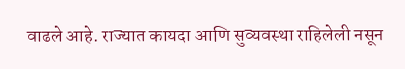वाढले आहे. राज्यात कायदा आणि सुव्यवस्था राहिलेली नसून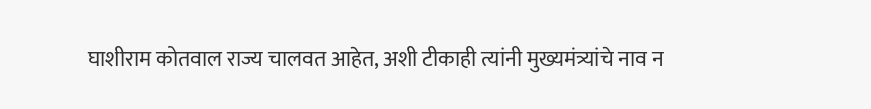घाशीराम कोतवाल राज्य चालवत आहेत, अशी टीकाही त्यांनी मुख्यमंत्र्यांचे नाव न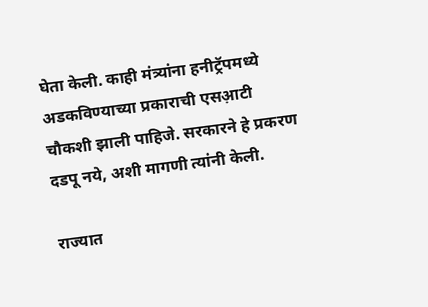घेता केली. काही मंत्र्यांना हनीट्रॅपमध्ये अडकविण्याच्या प्रकाराची एसआ़टी चौकशी झाली पाहिजे. सरकारने हे प्रकरण दडपू नये, अशी मागणी त्यांनी केली.

राज्यात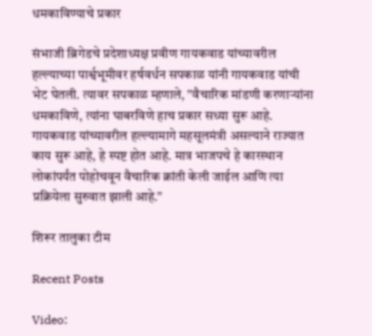धमकाविण्याचे प्रकार

संभाजी ब्रिगेडचे प्रदेशाध्यक्ष प्रवीण गायकवाड यांच्यावरील हल्ल्याच्या पार्श्वभूमीवर हर्षवर्धन सपकाळ यांनी गायकवाड यांची भेट घेतली. त्यावर सपकाळ म्हणाले, ”वैचारिक मांडणी करणाऱ्यांना धमकाविणे, त्यांना घाबरविणे हाच प्रकार सध्या सुरू आहे. गायकवाड यांच्यावरील हल्ल्यामागे महसूलमंत्री असल्याने राज्यात काय सुरू आहे, हे स्पष्ट होत आहे. मात्र भाजपचे हे कारस्थान लोकांपर्यंत पोहोचवून वैचारिक क्रांती केली जाईल आणि त्या प्रक्रियेला सुरुवात झाली आहे.”

शिरूर तालुका टीम

Recent Posts

Video: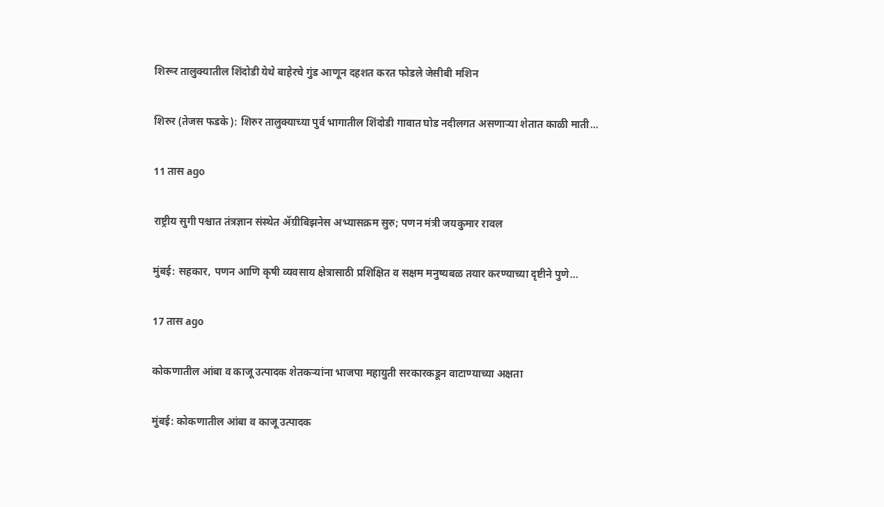शिरूर तालुक्यातील शिंदोडी येथे बाहेरचे गुंड आणून दहशत करत फोडले जेसीबी मशिन

शिरुर (तेजस फडके): शिरुर तालुक्याच्या पुर्व भागातील शिंदोडी गावात घोड नदीलगत असणाऱ्या शेतात काळी माती…

11 तास ago

राष्ट्रीय सुगी पश्चात तंत्रज्ञान संस्थेत ॲग्रीबिझनेस अभ्यासक्रम सुरु; पणन मंत्री जयकुमार रावल

मुंबई: सहकार, पणन आणि कृषी व्यवसाय क्षेत्रासाठी प्रशिक्षित व सक्षम मनुष्यबळ तयार करण्याच्या दृष्टीने पुणे…

17 तास ago

कोकणातील आंबा व काजू उत्पादक शेतकऱ्यांना भाजपा महायुती सरकारकडून वाटाण्याच्या अक्षता

मुंबई: कोकणातील आंबा व काजू उत्पादक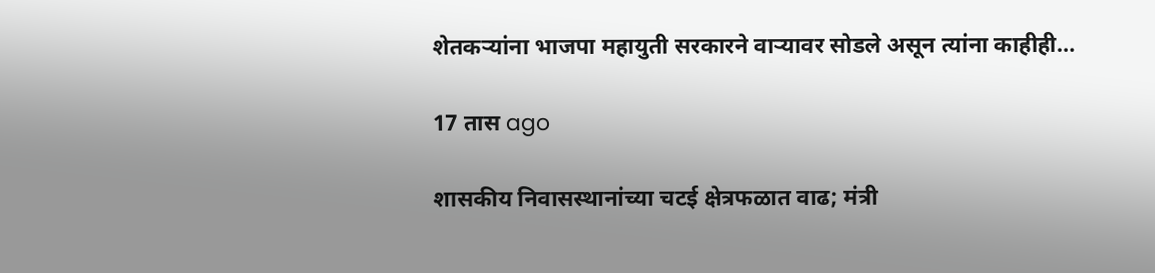शेतकऱ्यांना भाजपा महायुती सरकारने वाऱ्यावर सोडले असून त्यांना काहीही…

17 तास ago

शासकीय निवासस्थानांच्या चटई क्षेत्रफळात वाढ; मंत्री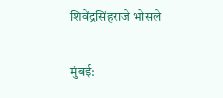शिवेंद्रसिंहराजे भोसले

मुंबई: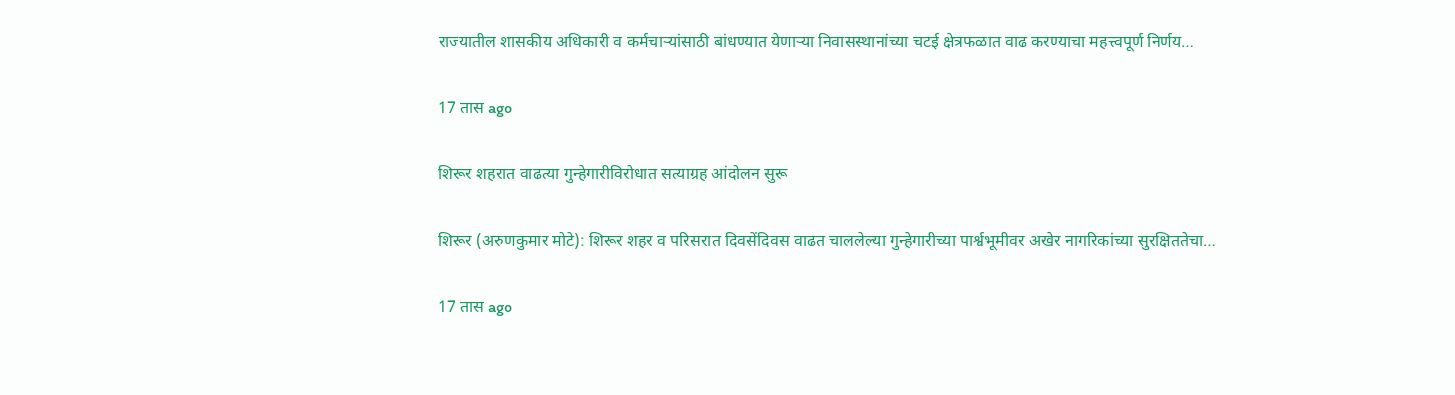राज्यातील शासकीय अधिकारी व कर्मचाऱ्यांसाठी बांधण्यात येणाऱ्या निवासस्थानांच्या चटई क्षेत्रफळात वाढ करण्याचा महत्त्वपूर्ण निर्णय…

17 तास ago

शिरूर शहरात वाढत्या गुन्हेगारीविरोधात सत्याग्रह आंदोलन सुरू

शिरूर (अरुणकुमार मोटे): शिरूर शहर व परिसरात दिवसेंदिवस वाढत चाललेल्या गुन्हेगारीच्या पार्श्वभूमीवर अखेर नागरिकांच्या सुरक्षिततेचा…

17 तास ago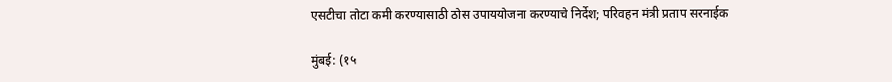एसटीचा तोटा कमी करण्यासाठी ठोस उपाययोजना करण्याचे निर्देश; परिवहन मंत्री प्रताप सरनाईक

मुंबई: (१५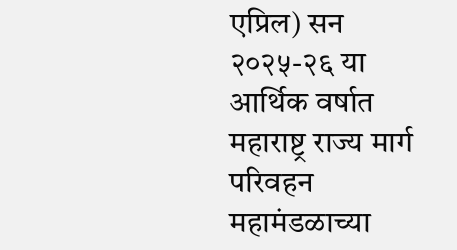एप्रिल) सन २०२५-२६ या आर्थिक वर्षात महाराष्ट्र राज्य मार्ग परिवहन महामंडळाच्या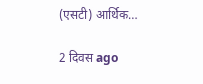(एसटी) आर्थिक…

2 दिवस ago